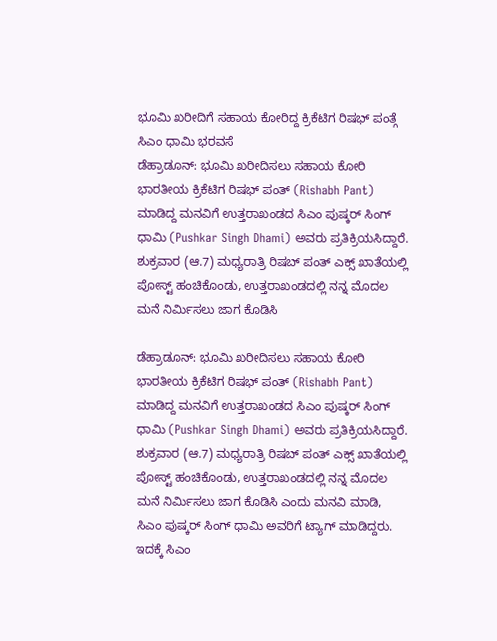ಭೂಮಿ ಖರೀದಿಗೆ ಸಹಾಯ ಕೋರಿದ್ದ ಕ್ರಿಕೆಟಿಗ ರಿಷಭ್ ಪಂತ್ಗೆ ಸಿಎಂ ಧಾಮಿ ಭರವಸೆ
ಡೆಹ್ರಾಡೂನ್: ಭೂಮಿ ಖರೀದಿಸಲು ಸಹಾಯ ಕೋರಿ ಭಾರತೀಯ ಕ್ರಿಕೆಟಿಗ ರಿಷಭ್ ಪಂತ್ (Rishabh Pant) ಮಾಡಿದ್ದ ಮನವಿಗೆ ಉತ್ತರಾಖಂಡದ ಸಿಎಂ ಪುಷ್ಕರ್ ಸಿಂಗ್ ಧಾಮಿ (Pushkar Singh Dhami) ಅವರು ಪ್ರತಿಕ್ರಿಯಸಿದ್ದಾರೆ. ಶುಕ್ರವಾರ (ಆ.7) ಮಧ್ಯರಾತ್ರಿ ರಿಷಬ್ ಪಂತ್ ಎಕ್ಸ್ ಖಾತೆಯಲ್ಲಿ ಪೋಸ್ಟ್ ಹಂಚಿಕೊಂಡು, ಉತ್ತರಾಖಂಡದಲ್ಲಿ ನನ್ನ ಮೊದಲ ಮನೆ ನಿರ್ಮಿಸಲು ಜಾಗ ಕೊಡಿಸಿ

ಡೆಹ್ರಾಡೂನ್: ಭೂಮಿ ಖರೀದಿಸಲು ಸಹಾಯ ಕೋರಿ ಭಾರತೀಯ ಕ್ರಿಕೆಟಿಗ ರಿಷಭ್ ಪಂತ್ (Rishabh Pant) ಮಾಡಿದ್ದ ಮನವಿಗೆ ಉತ್ತರಾಖಂಡದ ಸಿಎಂ ಪುಷ್ಕರ್ ಸಿಂಗ್ ಧಾಮಿ (Pushkar Singh Dhami) ಅವರು ಪ್ರತಿಕ್ರಿಯಸಿದ್ದಾರೆ. ಶುಕ್ರವಾರ (ಆ.7) ಮಧ್ಯರಾತ್ರಿ ರಿಷಬ್ ಪಂತ್ ಎಕ್ಸ್ ಖಾತೆಯಲ್ಲಿ ಪೋಸ್ಟ್ ಹಂಚಿಕೊಂಡು, ಉತ್ತರಾಖಂಡದಲ್ಲಿ ನನ್ನ ಮೊದಲ ಮನೆ ನಿರ್ಮಿಸಲು ಜಾಗ ಕೊಡಿಸಿ ಎಂದು ಮನವಿ ಮಾಡಿ, ಸಿಎಂ ಪುಷ್ಕರ್ ಸಿಂಗ್ ಧಾಮಿ ಅವರಿಗೆ ಟ್ಯಾಗ್ ಮಾಡಿದ್ದರು. ಇದಕ್ಕೆ ಸಿಎಂ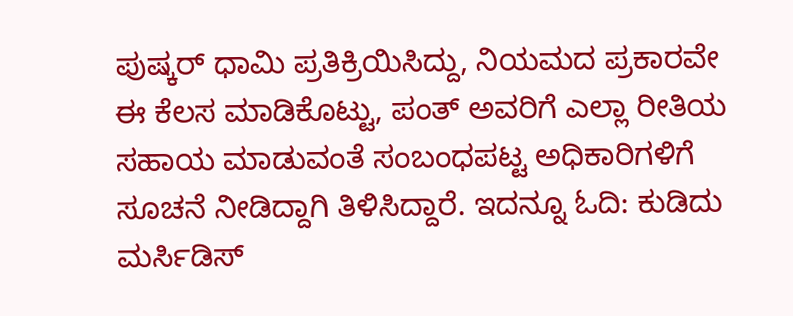ಪುಷ್ಕರ್ ಧಾಮಿ ಪ್ರತಿಕ್ರಿಯಿಸಿದ್ದು, ನಿಯಮದ ಪ್ರಕಾರವೇ ಈ ಕೆಲಸ ಮಾಡಿಕೊಟ್ಟು, ಪಂತ್ ಅವರಿಗೆ ಎಲ್ಲಾ ರೀತಿಯ ಸಹಾಯ ಮಾಡುವಂತೆ ಸಂಬಂಧಪಟ್ಟ ಅಧಿಕಾರಿಗಳಿಗೆ ಸೂಚನೆ ನೀಡಿದ್ದಾಗಿ ತಿಳಿಸಿದ್ದಾರೆ. ಇದನ್ನೂ ಓದಿ: ಕುಡಿದು ಮರ್ಸಿಡಿಸ್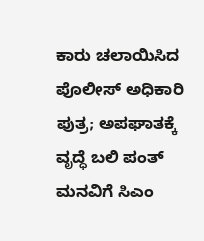ಕಾರು ಚಲಾಯಿಸಿದ ಪೊಲೀಸ್ ಅಧಿಕಾರಿ ಪುತ್ರ; ಅಪಘಾತಕ್ಕೆ ವೃದ್ಧೆ ಬಲಿ ಪಂತ್ ಮನವಿಗೆ ಸಿಎಂ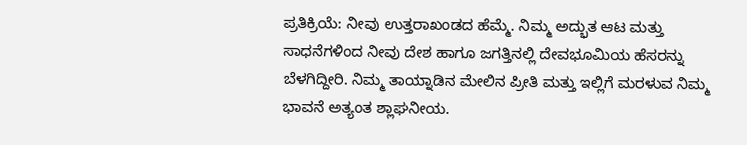ಪ್ರತಿಕ್ರಿಯೆ: ನೀವು ಉತ್ತರಾಖಂಡದ ಹೆಮ್ಮೆ. ನಿಮ್ಮ ಅದ್ಭುತ ಆಟ ಮತ್ತು ಸಾಧನೆಗಳಿಂದ ನೀವು ದೇಶ ಹಾಗೂ ಜಗತ್ತಿನಲ್ಲಿ ದೇವಭೂಮಿಯ ಹೆಸರನ್ನು ಬೆಳಗಿದ್ದೀರಿ. ನಿಮ್ಮ ತಾಯ್ನಾಡಿನ ಮೇಲಿನ ಪ್ರೀತಿ ಮತ್ತು ಇಲ್ಲಿಗೆ ಮರಳುವ ನಿಮ್ಮ ಭಾವನೆ ಅತ್ಯಂತ ಶ್ಲಾಘನೀಯ.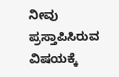ನೀವು ಪ್ರಸ್ತಾಪಿಸಿರುವ ವಿಷಯಕ್ಕೆ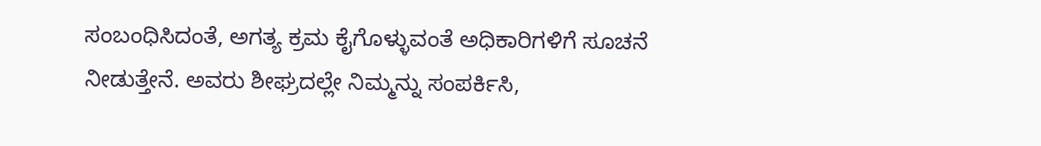ಸಂಬಂಧಿಸಿದಂತೆ, ಅಗತ್ಯ ಕ್ರಮ ಕೈಗೊಳ್ಳುವಂತೆ ಅಧಿಕಾರಿಗಳಿಗೆ ಸೂಚನೆ ನೀಡುತ್ತೇನೆ. ಅವರು ಶೀಘ್ರದಲ್ಲೇ ನಿಮ್ಮನ್ನು ಸಂಪರ್ಕಿಸಿ,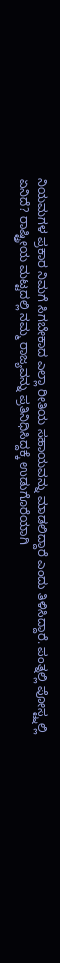ನಿಯಮಗಳ ಪ್ರಕಾರ ನಿಮಗೆ ಸಿಗಬೇಕಾದ ಎಲ್ಲಾ ರೀತಿಯ ಸಹಾಯವನ್ನು ಮಾಡಲಿದ್ದಾರೆ ಎಂದು ತಿಳಿಸಿದ್ದಾರೆ. ಪಂತ್ನಲ್ಲಿ ಪೋಸ್ಟ್ನಲ್ಲಿ ಏನಿದೆ? ರಾಷ್ಟ್ರೀಯ ಮಟ್ಟದಲ್ಲಿ ನಮ್ಮ ರಾಜ್ಯವನ್ನು ಪ್ರತಿನಿಧಿಸಿದ್ದಕ್ಕೆ ಉಡುಗೊರೆಯಾಗಿ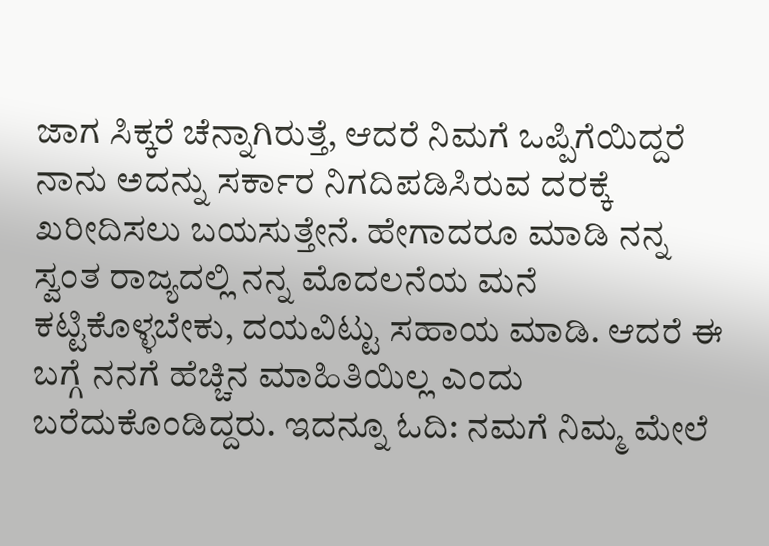ಜಾಗ ಸಿಕ್ಕರೆ ಚೆನ್ನಾಗಿರುತ್ತೆ, ಆದರೆ ನಿಮಗೆ ಒಪ್ಪಿಗೆಯಿದ್ದರೆ ನಾನು ಅದನ್ನು ಸರ್ಕಾರ ನಿಗದಿಪಡಿಸಿರುವ ದರಕ್ಕೆ ಖರೀದಿಸಲು ಬಯಸುತ್ತೇನೆ. ಹೇಗಾದರೂ ಮಾಡಿ ನನ್ನ ಸ್ವಂತ ರಾಜ್ಯದಲ್ಲಿ ನನ್ನ ಮೊದಲನೆಯ ಮನೆ ಕಟ್ಟಿಕೊಳ್ಳಬೇಕು, ದಯವಿಟ್ಟು ಸಹಾಯ ಮಾಡಿ. ಆದರೆ ಈ ಬಗ್ಗೆ ನನಗೆ ಹೆಚ್ಚಿನ ಮಾಹಿತಿಯಿಲ್ಲ ಎಂದು ಬರೆದುಕೊಂಡಿದ್ದರು. ಇದನ್ನೂ ಓದಿ: ನಮಗೆ ನಿಮ್ಮ ಮೇಲೆ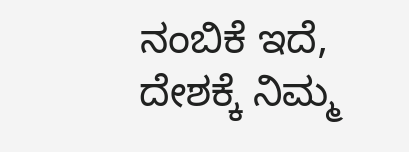ನಂಬಿಕೆ ಇದೆ, ದೇಶಕ್ಕೆ ನಿಮ್ಮ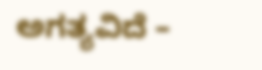ಅಗತ್ಯವಿದೆ –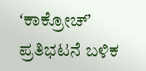ʻಕಾಕ್ರೋಚ್ʼ ಪ್ರತಿಭಟನೆ ಬಳಿಕ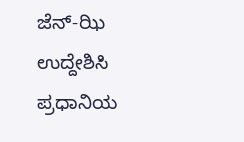ಜೆನ್-ಝಿ ಉದ್ದೇಶಿಸಿ ಪ್ರಧಾನಿಯ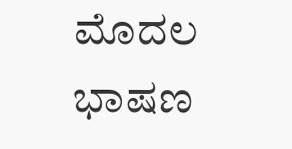ಮೊದಲ ಭಾಷಣ